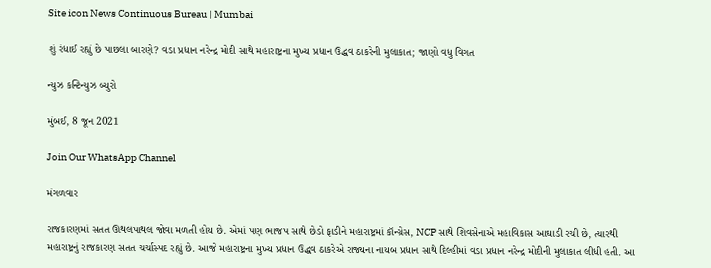Site icon News Continuous Bureau | Mumbai

શું રંધાઈ રહ્યું છે પાછલા બારણે? વડા પ્રધાન નરેન્દ્ર મોદી સાથે મહારાષ્ટ્રના મુખ્ય પ્રધાન ઉદ્ધવ ઠાકરેની મુલાકાત; જાણો વધુ વિગત

ન્યુઝ કન્ટિન્યુઝ બ્યુરો

મુંબઈ, 8 જૂન 2021

Join Our WhatsApp Channel

મંગળવાર

રાજકારણમાં સતત ઊથલપાથલ જોવા મળતી હોય છે. એમાં પણ ભાજપ સાથે છેડો ફાડીને મહારાષ્ટ્રમાં કૉન્ગ્રેસ, NCP સાથે શિવસેનાએ મહાવિકાસ આઘાડી રચી છે, ત્યારથી  મહારાષ્ટ્રનું રાજકારણ સતત ચર્ચાસ્પદ રહ્યું છે. આજે મહારાષ્ટ્રના મુખ્ય પ્રધાન ઉદ્ધવ ઠાકરેએ રાજ્યના નાયબ પ્રધાન સાથે દિલ્હીમાં વડા પ્રધાન નરેન્દ્ર મોદીની મુલાકાત લીધી હતી. આ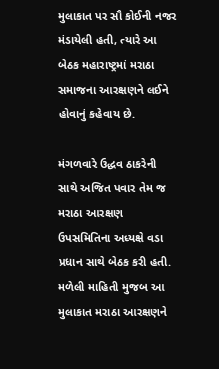મુલાકાત પર સૌ કોઈની નજર મંડાયેલી હતી, ત્યારે આ બેઠક મહારાષ્ટ્રમાં મરાઠા સમાજના આરક્ષણને લઈને હોવાનું કહેવાય છે.

મંગળવારે ઉદ્ધવ ઠાકરેની સાથે અજિત પવાર તેમ જ મરાઠા આરક્ષણ ઉપસમિતિના અધ્યક્ષે વડા પ્રધાન સાથે બેઠક કરી હતી. મળેલી માહિતી મુજબ આ મુલાકાત મરાઠા આરક્ષણને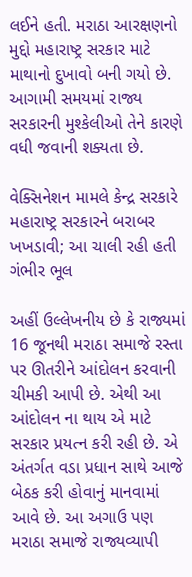લઈને હતી. મરાઠા આરક્ષણનો મુદ્દો મહારાષ્ટ્ર સરકાર માટે માથાનો દુખાવો બની ગયો છે. આગામી સમયમાં રાજ્ય સરકારની મુશ્કેલીઓ તેને કારણે વધી જવાની શક્યતા છે.

વેક્સિનેશન મામલે કેન્દ્ર સરકારે મહારાષ્ટ્ર સરકારને બરાબર ખખડાવી; આ ચાલી રહી હતી ગંભીર ભૂલ

અહીં ઉલ્લેખનીય છે કે રાજ્યમાં 16 જૂનથી મરાઠા સમાજે રસ્તા પર ઊતરીને આંદોલન કરવાની ચીમકી આપી છે. એથી આ આંદોલન ના થાય એ માટે સરકાર પ્રયત્ન કરી રહી છે. એ અંતર્ગત વડા પ્રધાન સાથે આજે બેઠક કરી હોવાનું માનવામાં આવે છે. આ અગાઉ પણ મરાઠા સમાજે રાજ્યવ્યાપી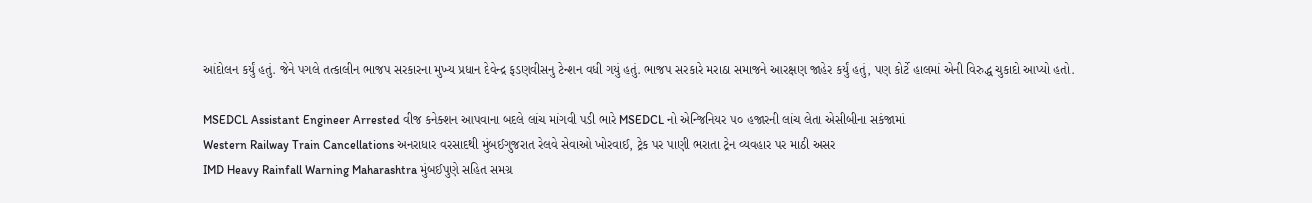આંદોલન કર્યું હતું. જેને પગલે તત્કાલીન ભાજપ સરકારના મુખ્ય પ્રધાન દેવેન્દ્ર ફડણવીસનુ ટેન્શન વધી ગયું હતું. ભાજપ સરકારે મરાઠા સમાજને આરક્ષણ જાહેર કર્યું હતું, પણ કોર્ટે હાલમાં એની વિરુદ્ધ ચુકાદો આપ્યો હતો.

MSEDCL Assistant Engineer Arrested વીજ કનેક્શન આપવાના બદલે લાંચ માંગવી પડી ભારે MSEDCL નો એન્જિનિયર ૫૦ હજારની લાંચ લેતા એસીબીના સકંજામાં
Western Railway Train Cancellations અનરાધાર વરસાદથી મુંબઈગુજરાત રેલવે સેવાઓ ખોરવાઈ, ટ્રેક પર પાણી ભરાતા ટ્રેન વ્યવહાર પર માઠી અસર
IMD Heavy Rainfall Warning Maharashtra મુંબઈપુણે સહિત સમગ્ર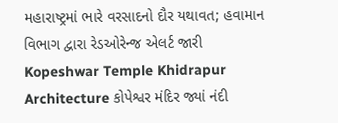મહારાષ્ટ્રમાં ભારે વરસાદનો દૌર યથાવત; હવામાન વિભાગ દ્વારા રેડઓરેન્જ એલર્ટ જારી
Kopeshwar Temple Khidrapur Architecture કોપેશ્વર મંદિર જ્યાં નંદી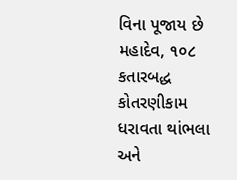વિના પૂજાય છે મહાદેવ, ૧૦૮ કતારબદ્ધ કોતરણીકામ ધરાવતા થાંભલા અને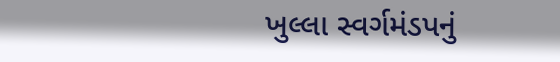ખુલ્લા સ્વર્ગમંડપનું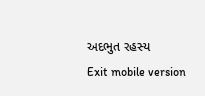અદભુત રહસ્ય
Exit mobile version